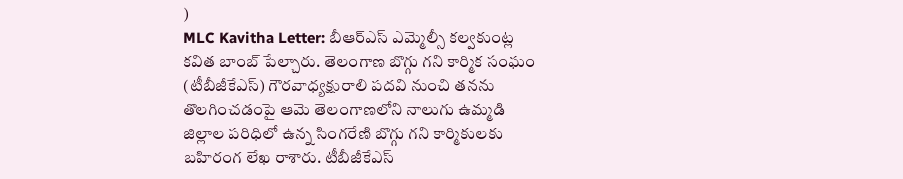)
MLC Kavitha Letter: బీఆర్ఎస్ ఎమ్మెల్సీ కల్వకుంట్ల కవిత బాంబ్ పేల్చారు. తెలంగాణ బొగ్గు గని కార్మిక సంఘం (టీబీజీకేఎస్) గౌరవాధ్యక్షురాలి పదవి నుంచి తనను తొలగించడంపై ఆమె తెలంగాణలోని నాలుగు ఉమ్మడి జిల్లాల పరిధిలో ఉన్న సింగరేణి బొగ్గు గని కార్మికులకు బహిరంగ లేఖ రాశారు. టీబీజీకేఎస్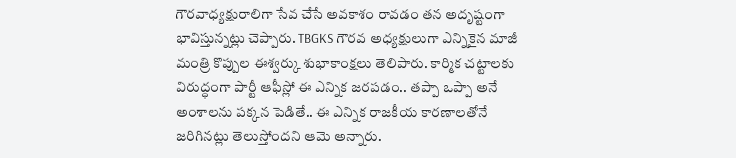గౌరవాధ్యక్షురాలిగా సేవ చేసే అవకాశం రావడం తన అదృష్టంగా భావిస్తున్నట్లు చెప్పారు. TBGKS గౌరవ అధ్యక్షులుగా ఎన్నికైన మాజీ మంత్రి కొప్పుల ఈశ్వర్కు శుభాకాంక్షలు తెలిపారు. కార్మిక చట్టాలకు విరుద్ధంగా పార్టీ ఆఫీస్లో ఈ ఎన్నిక జరపడం.. తప్పా ఒప్పా అనే అంశాలను పక్కన పెడితే.. ఈ ఎన్నిక రాజకీయ కారణాలతోనే జరిగినట్లు తెలుస్తోందని ఆమె అన్నారు.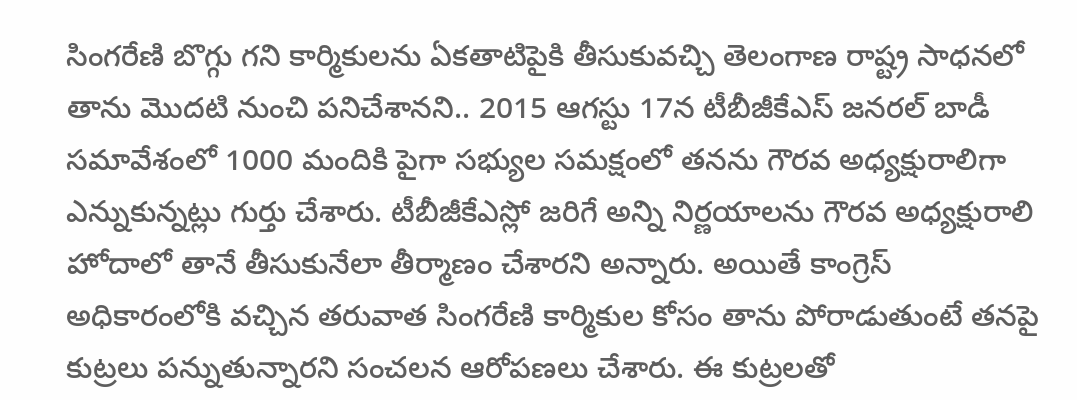సింగరేణి బొగ్గు గని కార్మికులను ఏకతాటిపైకి తీసుకువచ్చి తెలంగాణ రాష్ట్ర సాధనలో తాను మొదటి నుంచి పనిచేశానని.. 2015 ఆగస్టు 17న టీబీజీకేఎస్ జనరల్ బాడీ సమావేశంలో 1000 మందికి పైగా సభ్యుల సమక్షంలో తనను గౌరవ అధ్యక్షురాలిగా ఎన్నుకున్నట్లు గుర్తు చేశారు. టీబీజీకేఎస్లో జరిగే అన్ని నిర్ణయాలను గౌరవ అధ్యక్షురాలి హోదాలో తానే తీసుకునేలా తీర్మాణం చేశారని అన్నారు. అయితే కాంగ్రెస్ అధికారంలోకి వచ్చిన తరువాత సింగరేణి కార్మికుల కోసం తాను పోరాడుతుంటే తనపై కుట్రలు పన్నుతున్నారని సంచలన ఆరోపణలు చేశారు. ఈ కుట్రలతో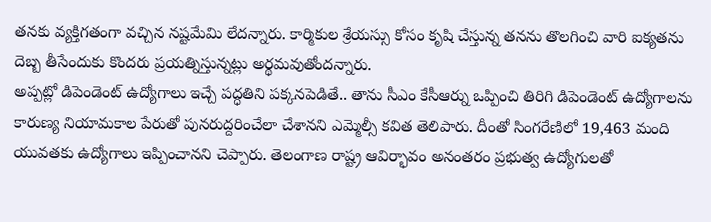తనకు వ్యక్తిగతంగా వచ్చిన నష్టమేమి లేదన్నారు. కార్మికుల శ్రేయస్సు కోసం కృషి చేస్తున్న తనను తొలగించి వారి ఐక్యతను దెబ్బ తీసేందుకు కొందరు ప్రయత్నిస్తున్నట్లు అర్థమవుతోందన్నారు.
అప్పట్లో డిపెండెంట్ ఉద్యోగాలు ఇచ్చే పద్ధతిని పక్కనపెడితే.. తాను సీఎం కేసీఆర్ను ఒప్పించి తిరిగి డిపెండెంట్ ఉద్యోగాలను కారుణ్య నియామకాల పేరుతో పునరుద్దరించేలా చేశానని ఎమ్మెల్సీ కవిత తెలిపారు. దీంతో సింగరేణిలో 19,463 మంది యువతకు ఉద్యోగాలు ఇప్పించానని చెప్పారు. తెలంగాణ రాష్ట్ర ఆవిర్భావం అనంతరం ప్రభుత్వ ఉద్యోగులతో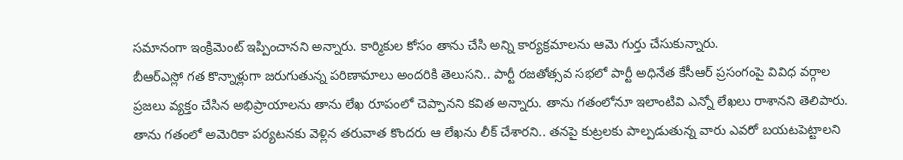సమానంగా ఇంక్రిమెంట్ ఇప్పించానని అన్నారు. కార్మికుల కోసం తాను చేసి అన్ని కార్యక్రమాలను ఆమె గుర్తు చేసుకున్నారు.
బీఆర్ఎస్లో గత కొన్నాళ్లుగా జరుగుతున్న పరిణామాలు అందరికి తెలుసని.. పార్టీ రజతోత్సవ సభలో పార్టీ అధినేత కేసీఆర్ ప్రసంగంపై వివిధ వర్గాల ప్రజలు వ్యక్తం చేసిన అభిప్రాయాలను తాను లేఖ రూపంలో చెప్పానని కవిత అన్నారు. తాను గతంలోనూ ఇలాంటివి ఎన్నో లేఖలు రాశానని తెలిపారు. తాను గతంలో అమెరికా పర్యటనకు వెళ్లిన తరువాత కొందరు ఆ లేఖను లీక్ చేశారని.. తనపై కుట్రలకు పాల్పడుతున్న వారు ఎవరో బయటపెట్టాలని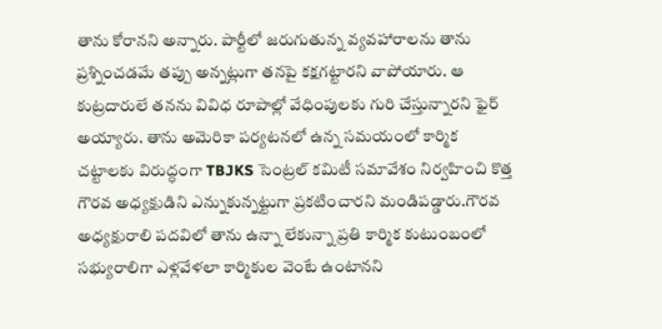తాను కోరానని అన్నారు. పార్టీలో జరుగుతున్న వ్యవహారాలను తాను ప్రశ్నించడమే తప్పు అన్నట్లుగా తనపై కక్షగట్టారని వాపోయారు. ఆ కుట్రదారులే తనను వివిధ రూపాల్లో వేధింపులకు గురి చేస్తున్నారని ఫైర్ అయ్యారు. తాను అమెరికా పర్యటనలో ఉన్న సమయంలో కార్మిక చట్టాలకు విరుద్ధంగా TBJKS సెంట్రల్ కమిటీ సమావేశం నిర్వహించి కొత్త గౌరవ అధ్యక్షుడిని ఎన్నుకున్నట్టుగా ప్రకటించారని మండిపడ్డారు.గౌరవ అధ్యక్షురాలి పదవిలో తాను ఉన్నా లేకున్నా ప్రతి కార్మిక కుటుంబంలో సభ్యురాలిగా ఎళ్లవేళలా కార్మికుల వెంటే ఉంటానని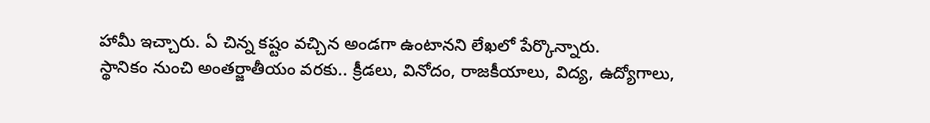హామీ ఇచ్చారు. ఏ చిన్న కష్టం వచ్చిన అండగా ఉంటానని లేఖలో పేర్కొన్నారు.
స్థానికం నుంచి అంతర్జాతీయం వరకు.. క్రీడలు, వినోదం, రాజకీయాలు, విద్య, ఉద్యోగాలు,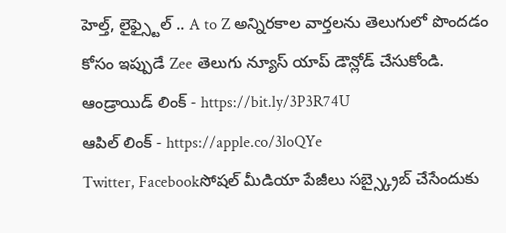హెల్త్, లైఫ్స్టైల్ .. A to Z అన్నిరకాల వార్తలను తెలుగులో పొందడం కోసం ఇప్పుడే Zee తెలుగు న్యూస్ యాప్ డౌన్లోడ్ చేసుకోండి.
ఆండ్రాయిడ్ లింక్ - https://bit.ly/3P3R74U
ఆపిల్ లింక్ - https://apple.co/3loQYe
Twitter, Facebookసోషల్ మీడియా పేజీలు సబ్స్క్రైబ్ చేసేందుకు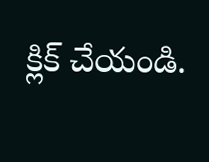క్లిక్ చేయండి.